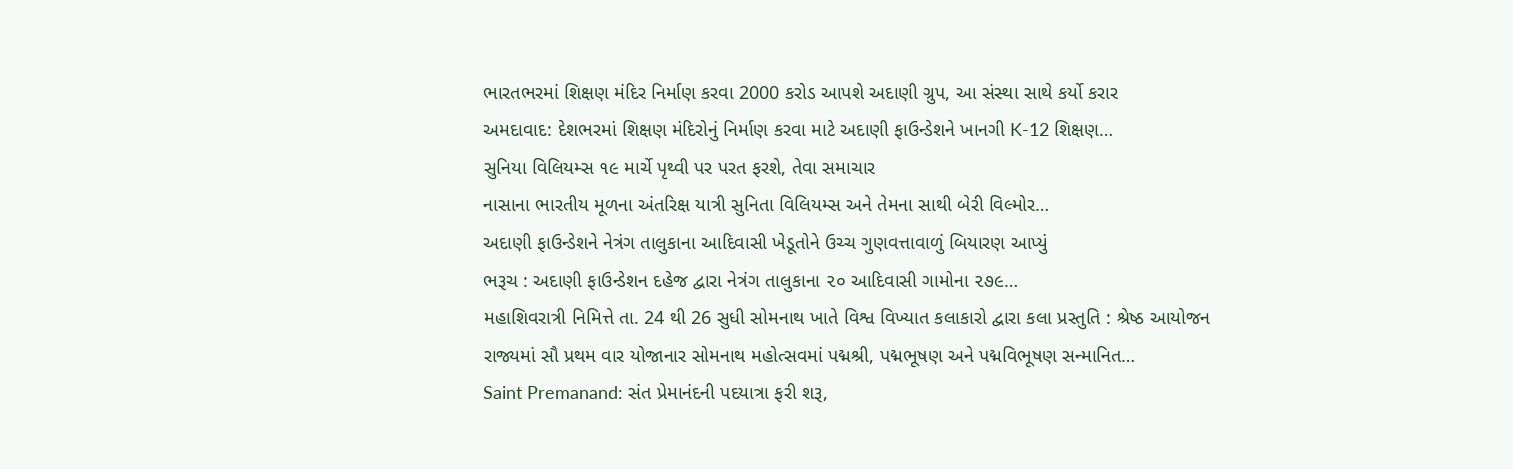ભારતભરમાં શિક્ષણ મંદિર નિર્માણ કરવા 2000 કરોડ આપશે અદાણી ગ્રુપ, આ સંસ્થા સાથે કર્યો કરાર
અમદાવાદ: દેશભરમાં શિક્ષણ મંદિરોનું નિર્માણ કરવા માટે અદાણી ફાઉન્ડેશને ખાનગી K-12 શિક્ષણ…
સુનિયા વિલિયમ્સ ૧૯ માર્ચે પૃથ્વી પર પરત ફરશે, તેવા સમાચાર
નાસાના ભારતીય મૂળના અંતરિક્ષ યાત્રી સુનિતા વિલિયમ્સ અને તેમના સાથી બેરી વિલ્મોર…
અદાણી ફાઉન્ડેશને નેત્રંગ તાલુકાના આદિવાસી ખેડૂતોને ઉચ્ચ ગુણવત્તાવાળું બિયારણ આપ્યું
ભરૂચ : અદાણી ફાઉન્ડેશન દહેજ દ્વારા નેત્રંગ તાલુકાના ૨૦ આદિવાસી ગામોના ૨૭૯…
મહાશિવરાત્રી નિમિત્તે તા. 24 થી 26 સુધી સોમનાથ ખાતે વિશ્વ વિખ્યાત કલાકારો દ્વારા કલા પ્રસ્તુતિ : શ્રેષ્ઠ આયોજન
રાજ્યમાં સૌ પ્રથમ વાર યોજાનાર સોમનાથ મહોત્સવમાં પદ્મશ્રી, પદ્મભૂષણ અને પદ્મવિભૂષણ સન્માનિત…
Saint Premanand: સંત પ્રેમાનંદની પદયાત્રા ફરી શરૂ,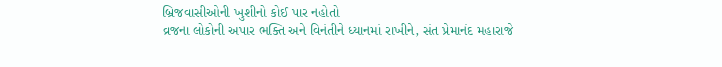બ્રિજવાસીઓની ખુશીનો કોઈ પાર નહોતો
વ્રજના લોકોની અપાર ભક્તિ અને વિનંતીને ધ્યાનમાં રાખીને, સંત પ્રેમાનંદ મહારાજે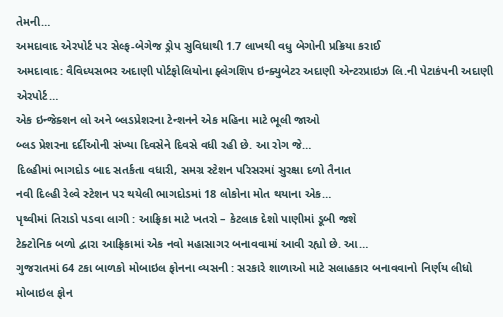તેમની…
અમદાવાદ એરપોર્ટ પર સેલ્ફ-બેગેજ ડ્રોપ સુવિધાથી 1.7 લાખથી વધુ બેગોની પ્રક્રિયા કરાઈ
અમદાવાદ: વૈવિધ્યસભર અદાણી પોર્ટફોલિયોના ફ્લેગશિપ ઇન્ક્યુબેટર અદાણી એન્ટરપ્રાઇઝ લિ.ની પેટાકંપની અદાણી એરપોર્ટ…
એક ઇન્જેક્શન લો અને બ્લડપ્રેશરના ટેન્શનને એક મહિના માટે ભૂલી જાઓ
બ્લડ પ્રેશરના દર્દીઓની સંખ્યા દિવસેને દિવસે વધી રહી છે. આ રોગ જે…
દિલ્હીમાં ભાગદોડ બાદ સતર્કતા વધારી, સમગ્ર સ્ટેશન પરિસરમાં સુરક્ષા દળો તૈનાત
નવી દિલ્હી રેલ્વે સ્ટેશન પર થયેલી ભાગદોડમાં 18 લોકોના મોત થયાના એક…
પૃથ્વીમાં તિરાડો પડવા લાગી : આફ્રિકા માટે ખતરો – કેટલાક દેશો પાણીમાં ડૂબી જશે
ટેક્ટોનિક બળો દ્વારા આફ્રિકામાં એક નવો મહાસાગર બનાવવામાં આવી રહ્યો છે. આ…
ગુજરાતમાં 64 ટકા બાળકો મોબાઇલ ફોનના વ્યસની : સરકારે શાળાઓ માટે સલાહકાર બનાવવાનો નિર્ણય લીધો
મોબાઇલ ફોન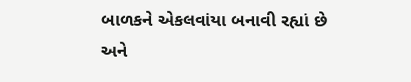બાળકને એકલવાંયા બનાવી રહ્યાં છે અને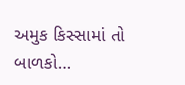અમુક કિસ્સામાં તો બાળકો…